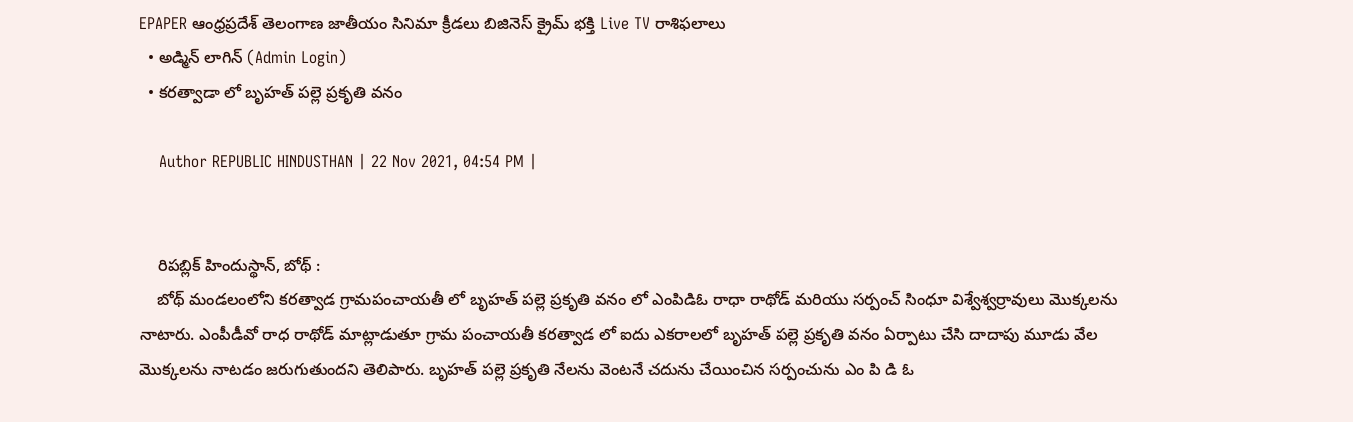EPAPER ఆంధ్రప్రదేశ్ తెలంగాణ జాతీయం సినిమా క్రీడలు బిజినెస్ క్రైమ్ భక్తి Live TV రాశిఫలాలు
  • అడ్మిన్ లాగిన్ (Admin Login)
  • కరత్వాడా లో బృహత్ పల్లె ప్రకృతి వనం

    Author REPUBLIC HINDUSTHAN | 22 Nov 2021, 04:54 PM |


    రిపబ్లిక్ హిందుస్థాన్, బోథ్ :
    బోథ్ మండలంలోని కరత్వాడ గ్రామపంచాయతీ లో బృహత్ పల్లె ప్రకృతి వనం లో ఎంపిడిఓ రాధా రాథోడ్ మరియు సర్పంచ్ సింధూ విశ్వేశ్వర్రావులు మొక్కలను నాటారు. ఎంపీడీవో రాధ రాథోడ్ మాట్లాడుతూ గ్రామ పంచాయతీ కరత్వాడ లో ఐదు ఎకరాలలో బృహత్ పల్లె ప్రకృతి వనం ఏర్పాటు చేసి దాదాపు మూడు వేల మొక్కలను నాటడం జరుగుతుందని తెలిపారు. బృహత్ పల్లె ప్రకృతి నేలను వెంటనే చదును చేయించిన సర్పంచును ఎం పి డి ఓ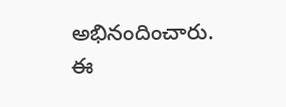అభినందించారు. ఈ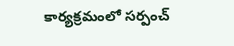కార్యక్రమంలో సర్పంచ్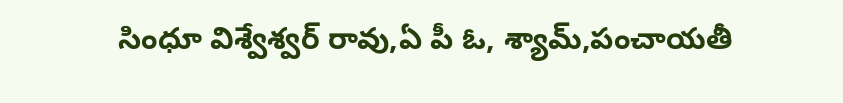సింధూ విశ్వేశ్వర్ రావు,ఏ పీ ఓ, శ్యామ్,పంచాయతీ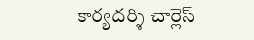కార్యదర్శి చార్లెస్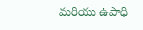మరియు ఉపాధి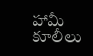హామీ కూలీలు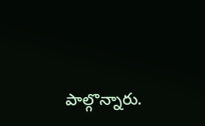పాల్గొన్నారు.